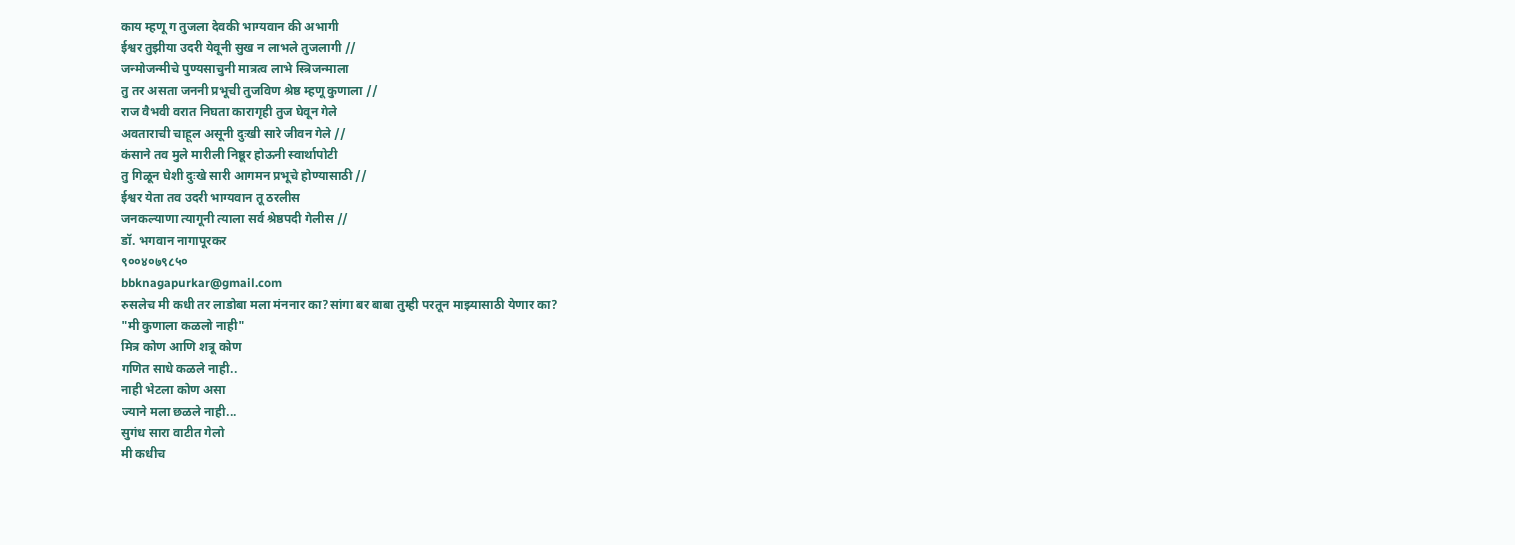काय म्हणू ग तुजला देवकी भाग्यवान की अभागी
ईश्वर तुझीया उदरी येवूनी सुख न लाभले तुजलागी //
जन्मोजन्मीचे पुण्यसाचुनी मात्रत्व लाभे स्त्रिजन्माला
तु तर असता जननी प्रभूची तुजविण श्रेष्ठ म्हणू कुणाला //
राज वैभवी वरात निघता कारागृही तुज घेवून गेले
अवताराची चाहूल असूनी दुःखी सारे जीवन गेले //
कंसाने तव मुले मारीली निष्ठूर होऊनी स्वार्थापोटी
तु गिळून घेशी दुःखे सारी आगमन प्रभूचे होण्यासाठी //
ईश्वर येता तव उदरी भाग्यवान तू ठरलीस
जनकल्याणा त्यागूनी त्याला सर्व श्रेष्ठपदी गेलीस //
डॉ. भगवान नागापूरकर
९००४०७९८५०
bbknagapurkar@gmail.com
रुसलेच मी कधी तर लाडोबा मला मंननार का?सांगा बर बाबा तुम्ही परतून माझ्यासाठी येणार का?
"मी कुणाला कळलो नाही"
मित्र कोण आणि शत्रू कोण
गणित साधे कळले नाही..
नाही भेटला कोण असा
ज्याने मला छळले नाही...
सुगंध सारा वाटीत गेलो
मी कधीच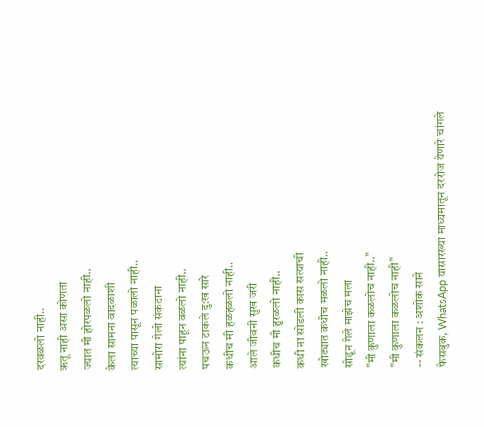दरवळलो नाही..
ऋतू नाही असा कोणता
ज्यात मी होरपळलो नाही..
केला सामना वादळाशी
त्याच्या पासून पळालो नाही..
सामोरा गेलो संकटाना
त्यांना पाहून वळलो नाही..
पचऊन टाकले दु:ख सारे
कधीच मी हळहळलो नाही..
आले जीवनी सुख जरी
कधीच मी हुरळलो नाही..
कधी ना सोडली कास सत्याची
खोट्यात कधीच मळलो नाही..
सोडून गेले माझेच मला
"मी कुणाला कळलोच नाही.."
"मी कुणाला कळलोच नाही"
-- संकलन : अशोक साने
फेसबुक, WhatsApp यासारख्या माध्यमातून दररोज येणारे चांगले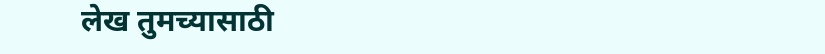लेख तुमच्यासाठी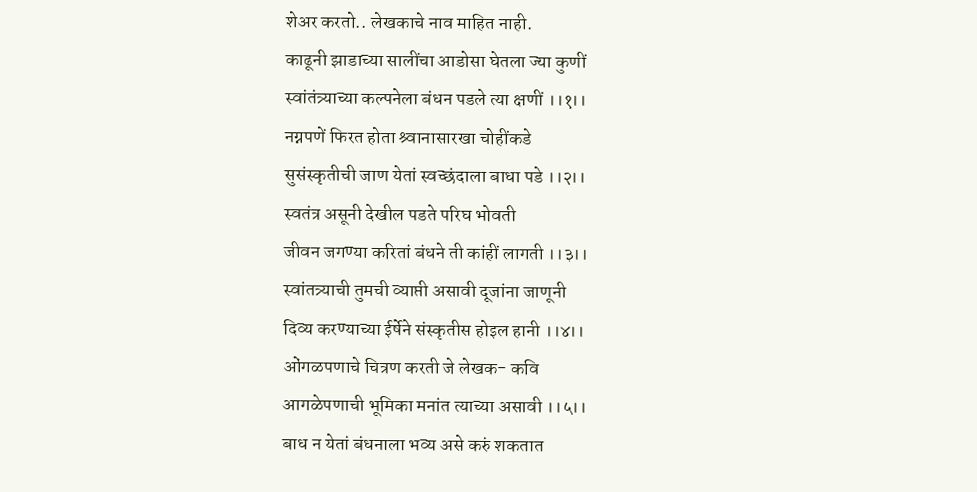शेअर करतो.. लेखकाचे नाव माहित नाही.
काढूनी झाडाच्या सालींचा आडोसा घेतला ज्या कुणीं
स्वांतंत्र्याच्या कल्पनेला बंधन पडले त्या क्षणीं ।।१।।
नग्नपणें फिरत होता श्र्वानासारखा चोहींकडे
सुसंस्कृतीची जाण येतां स्वच्छंदाला बाधा पडे ।।२।।
स्वतंत्र असूनी देखील पडते परिघ भोवती
जीवन जगण्या करितां बंधने ती कांहीं लागती ।।३।।
स्वांतत्र्याची तुमची व्याप्ती असावी दूजांना जाणूनी
दिव्य करण्याच्या ईर्षेने संस्कृतीस होइल हानी ।।४।।
ओंगळपणाचे चित्रण करती जे लेखक- कवि
आगळेपणाची भूमिका मनांत त्याच्या असावी ।।५।।
बाध न येतां बंधनाला भव्य असे करुं शकतात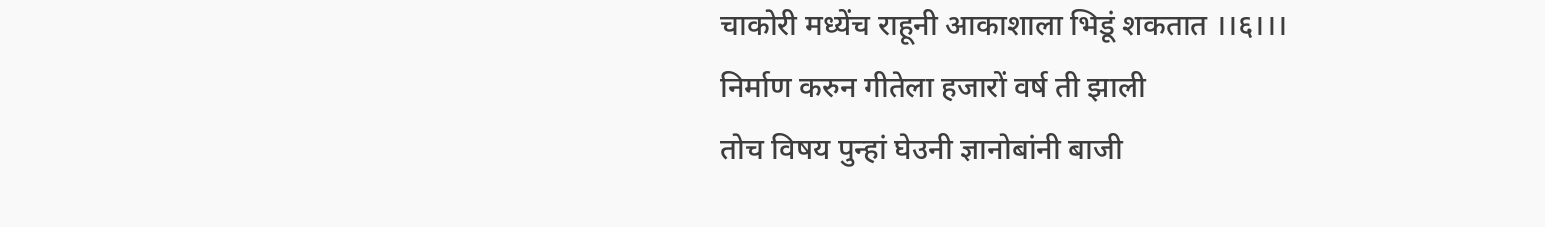चाकोरी मध्येंच राहूनी आकाशाला भिडूं शकतात ।।६।।।
निर्माण करुन गीतेला हजारों वर्ष ती झाली
तोच विषय पुन्हां घेउनी ज्ञानोबांनी बाजी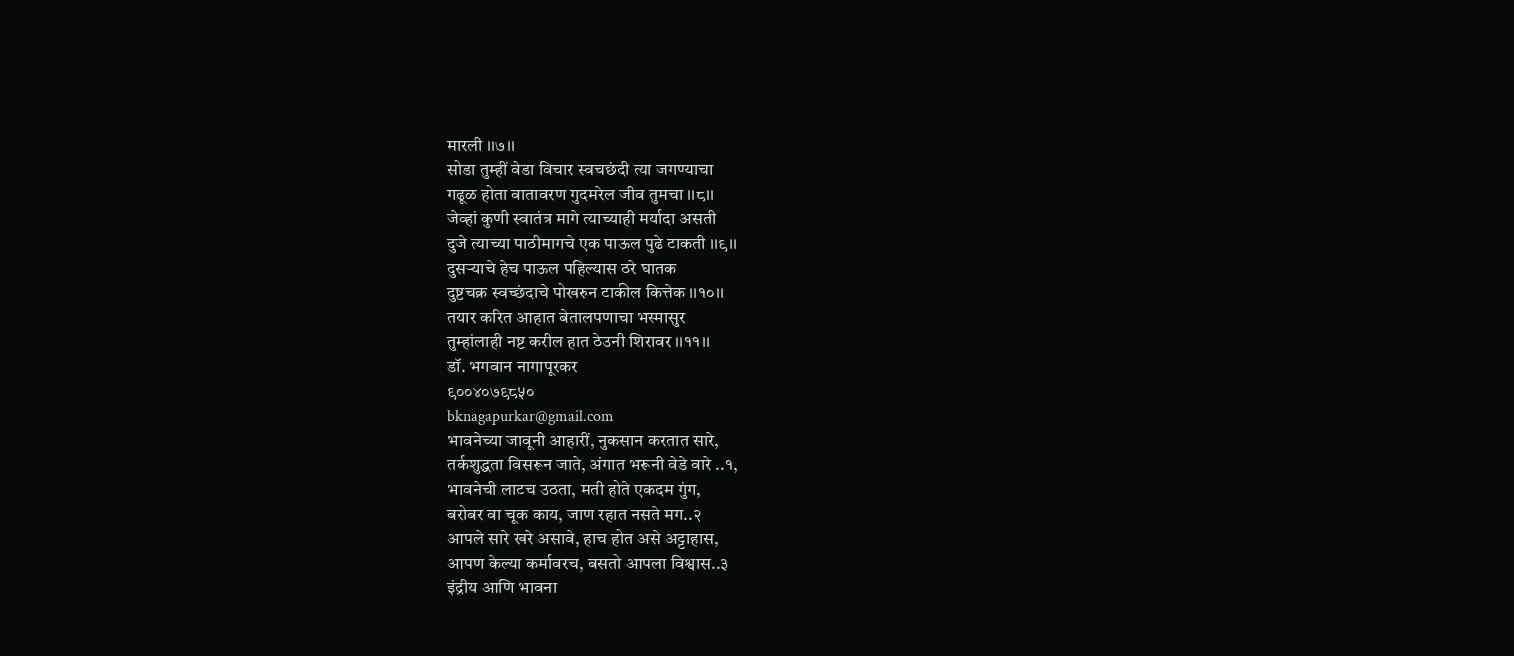मारली ।।७।।
सोडा तुम्हीं वेडा विचार स्वचछंदी त्या जगण्याचा
गढूळ होता वातावरण गुदमरेल जीव तुमचा ।।८।।
जेव्हां कुणी स्वातंत्र मागे त्याच्याही मर्यादा असती
दुजे त्याच्या पाठीमागचे एक पाऊल पुढे टाकती ।।९।।
दुसऱ्याचे हेच पाऊल पहिल्यास ठरे घातक
दुष्टचक्र स्वच्छंदाचे पोखरुन टाकील कित्तेक ।।१०।।
तयार करित आहात बेतालपणाचा भस्मासुर
तुम्हांलाही नष्ट करील हात ठेउनी शिरावर ।।११।।
डॉ. भगवान नागापूरकर
९००४०७९८५०
bknagapurkar@gmail.com
भावनेच्या जावूनी आहारीं, नुकसान करतात सारे,
तर्कशुद्धता विसरून जाते, अंगात भरूनी वेडे वारे ..१,
भावनेची लाटच उठता, मती होते एकदम गुंग,
बरोबर वा चूक काय, जाण रहात नसते मग..२
आपले सारे खरे असावे, हाच होत असे अट्टाहास,
आपण केल्या कर्मावरच, बसतो आपला विश्वास..३
इंद्रीय आणि भावना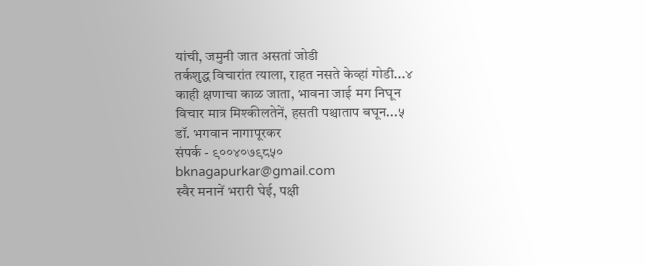यांची, जमुनी जात असतां जोडी
तर्कशुद्ध विचारांत त्याला, राहत नसते केव्हां गोडी...४
काही क्षणाचा काळ जाता, भावना जाई मग निघून
विचार मात्र मिश्कीलतेनें, हसती पश्चाताप बघून...५
डॉ. भगवान नागापूरकर
संपर्क - ९००४०७९८५०
bknagapurkar@gmail.com
स्वैर मनानें भरारी घेई, पक्षी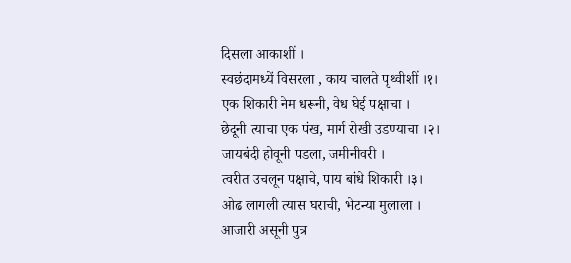दिसला आकाशीं ।
स्वछंदामध्यें विसरला , काय चालते पृथ्वीशीं ।१।
एक शिकारी नेम धरूनी, वेध घेई पक्षाचा ।
छेदूनी त्याचा एक पंख, मार्ग रोखी उडण्याचा ।२।
जायबंदी होवूनी पडला, जमीनीवरी ।
त्वरीत उचलून पक्षाचे, पाय बांधे शिकारी ।३।
ओढ लागली त्यास घराची, भेटन्या मुलाला ।
आजारी असूनी पुत्र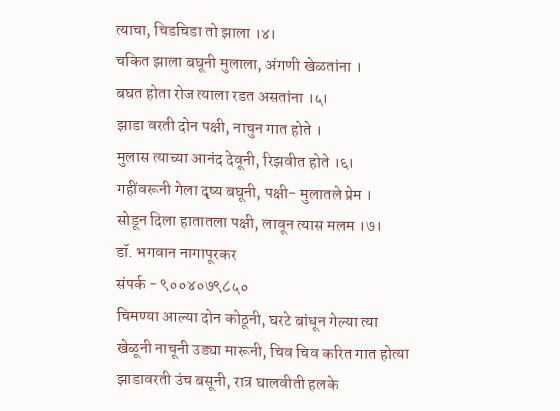त्याचा, चिडचिडा तो झाला ।४।
चकित झाला बघूनी मुलाला, अंगणी खेळतांना ।
बघत होता रोज त्याला रडत असतांना ।५।
झाडा वरती दोन पक्षी, नाचुन गात होते ।
मुलास त्याच्या आनंद देवूनी, रिझवीत होते ।६।
गहींवरूनी गेला दृष्य बघूनी, पक्षी- मुलातले प्रेम ।
सोडून दिला हातातला पक्षी, लावून त्यास मलम ।७।
डॉ. भगवान नागापूरकर
संपर्क - ९००४०७९८५०
चिमण्या आल्या दोन कोठूनी, घरटे बांधून गेल्या त्या
खेळूनी नाचूनी उड्या मारूनी, चिव चिव करित गात होत्या
झाडावरती उंच बसूनी, रात्र घालवीती हलके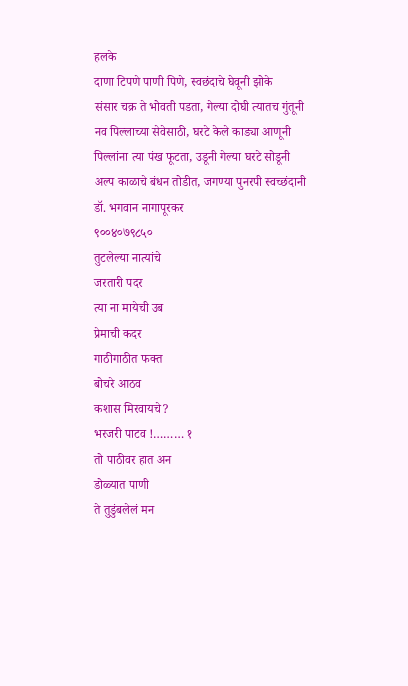हलके
दाणा टिपणे पाणी पिणे, स्वछंदाचे घेवूनी झोके
संसार चक्र ते भोवती पडता, गेल्या दोघी त्यातच गुंतूनी
नव पिल्लाच्या सेवेसाठी, घरटे केले काड्या आणूनी
पिल्लांना त्या पंख फूटता, उडूनी गेल्या घरटे सोडूनी
अल्प काळाचे बंधन तोडीत, जगण्या पुनरपी स्वच्छंदानी
डॉ. भगवान नागापूरकर
९००४०७९८५०
तुटलेल्या नात्यांचे
जरतारी पदर
त्या ना मायेची उब
प्रेमाची कदर
गाठीगाठीत फक्त
बोचरे आठव
कशास मिरवायचे?
भरजरी पाटव !……… १
तो पाठीवर हात अन
डोळ्यात पाणी
ते तुडुंबलेलं मन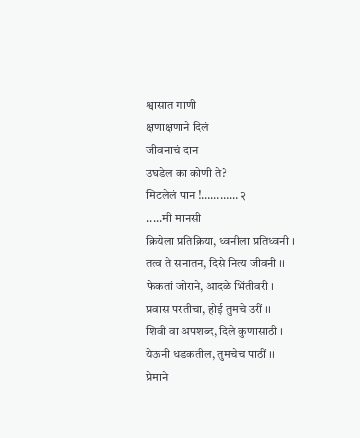श्वासात गाणी
क्षणाक्षणाने दिलं
जीवनाचं दान
उघडेल का कोणी ते?
मिटलेलं पान !………… २
.....मी मानसी
क्रियेला प्रतिक्रिया, ध्वनीला प्रतिध्वनी ।
तत्व ते सनातन, दिसे नित्य जीवनी ।।
फेकतां जोराने, आदळे भिंतीवरी ।
प्रवास परतीचा, होई तुमचे उरीं ।।
शिवी वा अपशब्द, दिले कुणासाठी ।
येऊनी धडकतील, तुमचेच पाठीं ।।
प्रेमाने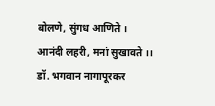बोलणे, सुंगध आणिते ।
आनंदी लहरी, मनां सुखावते ।।
डॉ. भगवान नागापूरकर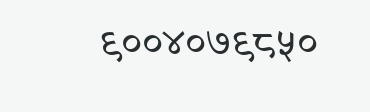९००४०७९८५०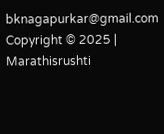bknagapurkar@gmail.com
Copyright © 2025 | Marathisrushti